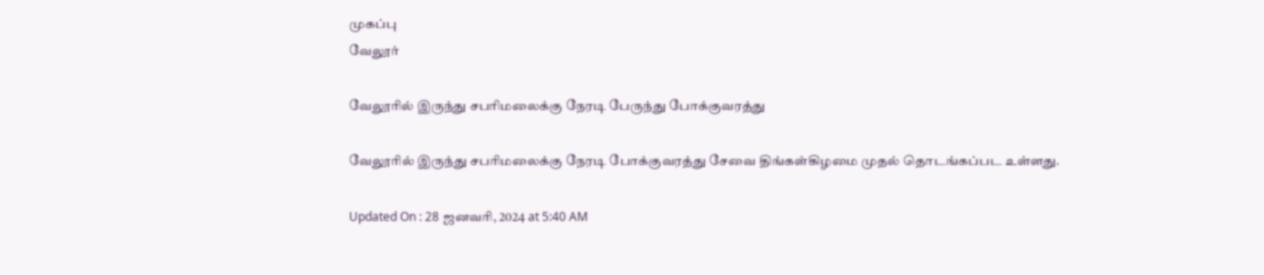முகப்பு
வேலூர்

வேலூரில் இருந்து சபரிமலைக்கு நேரடி பேருந்து போக்குவரத்து

வேலூரில் இருந்து சபரிமலைக்கு நேரடி போக்குவரத்து சேவை திங்கள்கிழமை முதல் தொடங்கப்பட உள்ளது.

Updated On : 28 ஜனவரி, 2024 at 5:40 AM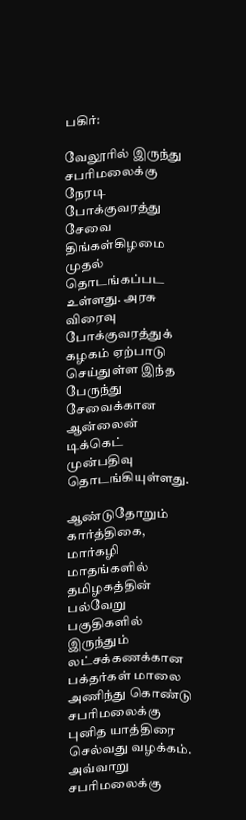பகிர்:

வேலூரில் இருந்து சபரிமலைக்கு நேரடி போக்குவரத்து சேவை திங்கள்கிழமை முதல் தொடங்கப்பட உள்ளது. அரசு விரைவு போக்குவரத்துக் கழகம் ஏற்பாடு செய்துள்ள இந்த பேருந்து சேவைக்கான ஆன்லைன் டிக்கெட் முன்பதிவு தொடங்கியுள்ளது.

ஆண்டுதோறும் கார்த்திகை, மார்கழி மாதங்களில் தமிழகத்தின் பல்வேறு பகுதிகளில் இருந்தும் லட்சக்கணக்கான பக்தர்கள் மாலை அணிந்து கொண்டு சபரிமலைக்கு புனித யாத்திரை செல்வது வழக்கம். அவ்வாறு சபரிமலைக்கு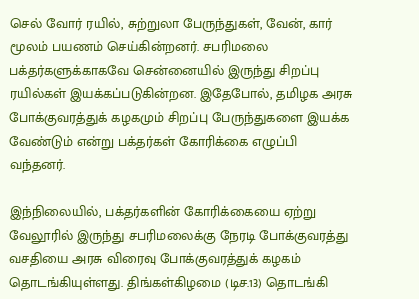செல் வோர் ரயில், சுற்றுலா பேருந்துகள், வேன், கார் மூலம் பயணம் செய்கின்றனர். சபரிமலை பக்தர்களுக்காகவே சென்னையில் இருந்து சிறப்பு ரயில்கள் இயக்கப்படுகின்றன. இதேபோல், தமிழக அரசு போக்குவரத்துக் கழகமும் சிறப்பு பேருந்துகளை இயக்க வேண்டும் என்று பக்தர்கள் கோரிக்கை எழுப்பி வந்தனர்.

இந்நிலையில், பக்தர்களின் கோரிக்கையை ஏற்று வேலூரில் இருந்து சபரிமலைக்கு நேரடி போக்குவரத்து வசதியை அரசு விரைவு போக்குவரத்துக் கழகம் தொடங்கியுள்ளது. திங்கள்கிழமை (டிச.13) தொடங்கி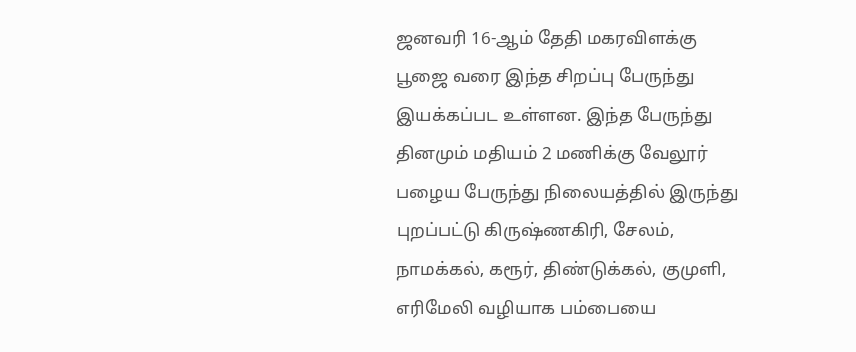ஜனவரி 16-ஆம் தேதி மகரவிளக்கு பூஜை வரை இந்த சிறப்பு பேருந்து இயக்கப்பட உள்ளன. இந்த பேருந்து தினமும் மதியம் 2 மணிக்கு வேலூர் பழைய பேருந்து நிலையத்தில் இருந்து புறப்பட்டு கிருஷ்ணகிரி, சேலம், நாமக்கல், கரூர், திண்டுக்கல், குமுளி, எரிமேலி வழியாக பம்பையை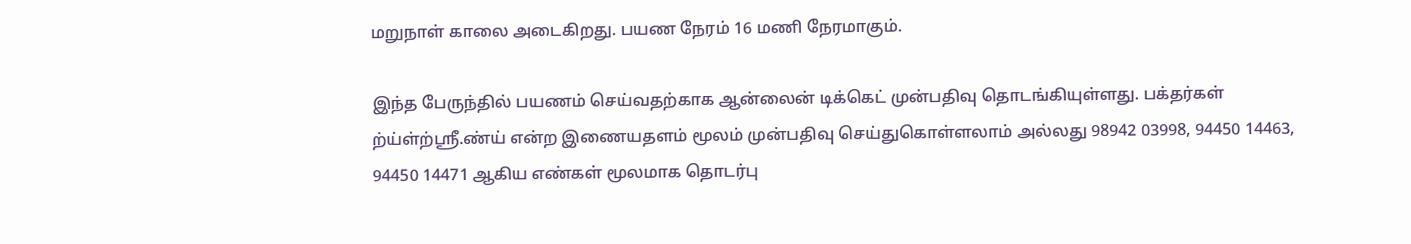மறுநாள் காலை அடைகிறது. பயண நேரம் 16 மணி நேரமாகும்.

இந்த பேருந்தில் பயணம் செய்வதற்காக ஆன்லைன் டிக்கெட் முன்பதிவு தொடங்கியுள்ளது. பக்தர்கள் ற்ய்ள்ற்ஸ்ரீ.ண்ய் என்ற இணையதளம் மூலம் முன்பதிவு செய்துகொள்ளலாம் அல்லது 98942 03998, 94450 14463, 94450 14471 ஆகிய எண்கள் மூலமாக தொடர்பு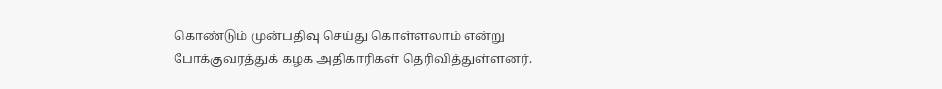கொண்டும் முன்பதிவு செய்து கொள்ளலாம் என்று போக்குவரத்துக் கழக அதிகாரிகள் தெரிவித்துள்ளனர்.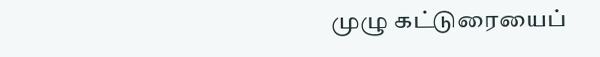முழு கட்டுரையைப்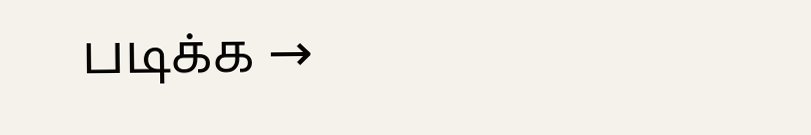படிக்க →